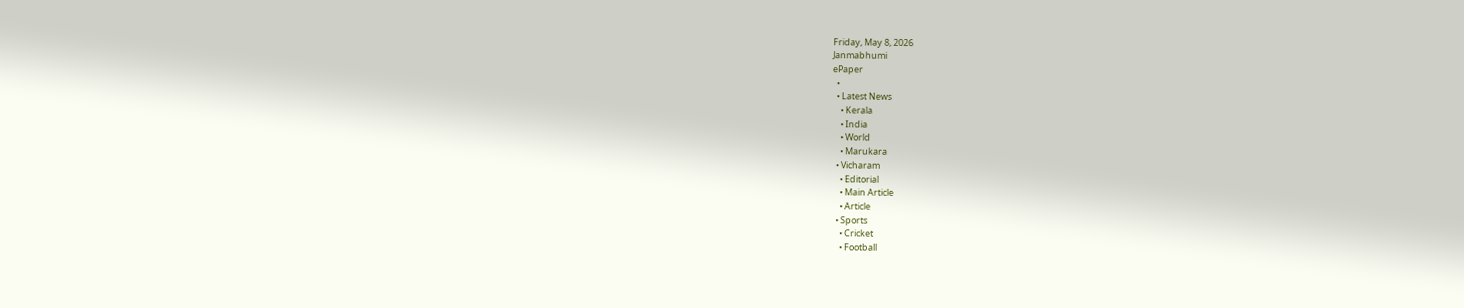Friday, May 8, 2026
Janmabhumi
ePaper
  •
  • Latest News
    • Kerala
    • India
    • World
    • Marukara
  • Vicharam
    • Editorial
    • Main Article
    • Article
  • Sports
    • Cricket
    • Football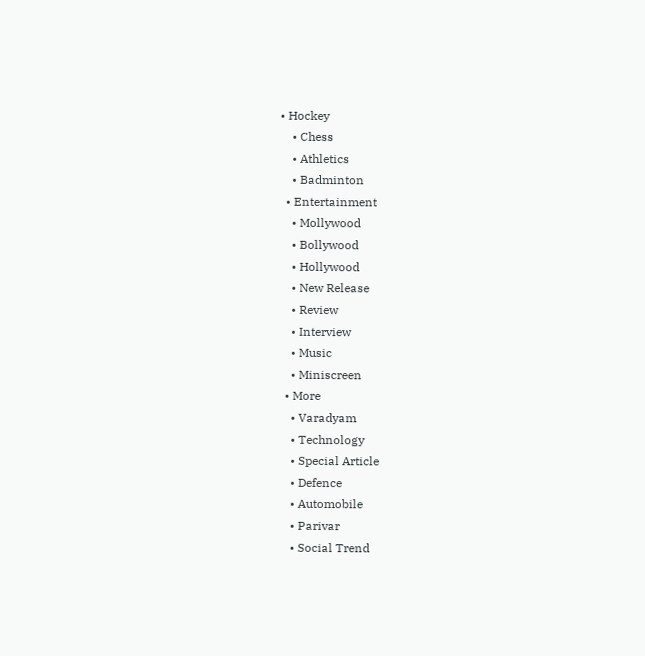• Hockey
    • Chess
    • Athletics
    • Badminton
  • Entertainment
    • Mollywood
    • Bollywood
    • Hollywood
    • New Release
    • Review
    • Interview
    • Music
    • Miniscreen
  • More
    • Varadyam
    • Technology
    • Special Article
    • Defence
    • Automobile
    • Parivar
    • Social Trend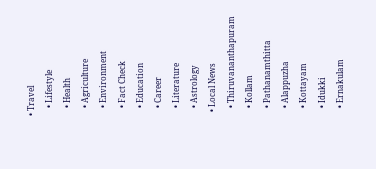• Travel
    • Lifestyle
    • Health
    • Agriculture
    • Environment
    • Fact Check
    • Education
    • Career
    • Literature
    • Astrology
  • Local News
    • Thiruvananthapuram
    • Kollam
    • Pathanamthitta
    • Alappuzha
    • Kottayam
    • Idukki
    • Ernakulam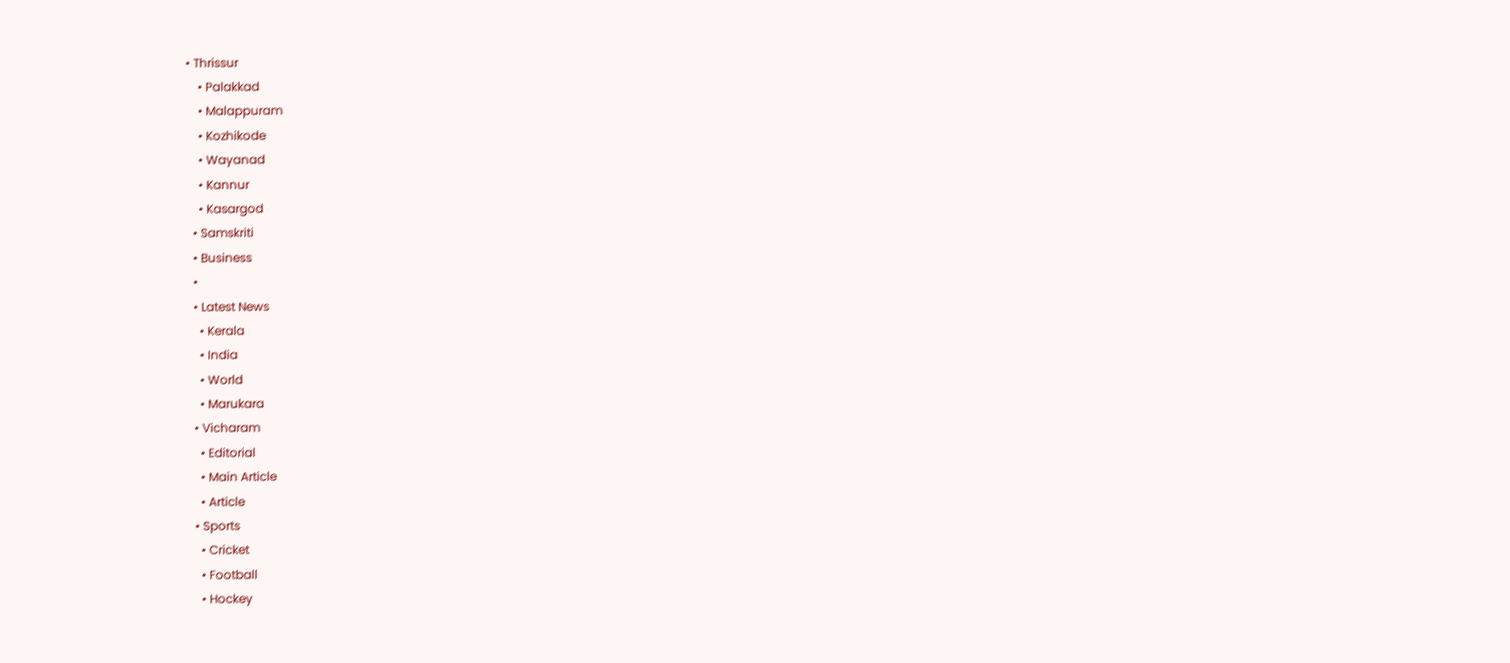• Thrissur
    • Palakkad
    • Malappuram
    • Kozhikode
    • Wayanad
    • Kannur
    • Kasargod
  • Samskriti
  • Business
  •
  • Latest News
    • Kerala
    • India
    • World
    • Marukara
  • Vicharam
    • Editorial
    • Main Article
    • Article
  • Sports
    • Cricket
    • Football
    • Hockey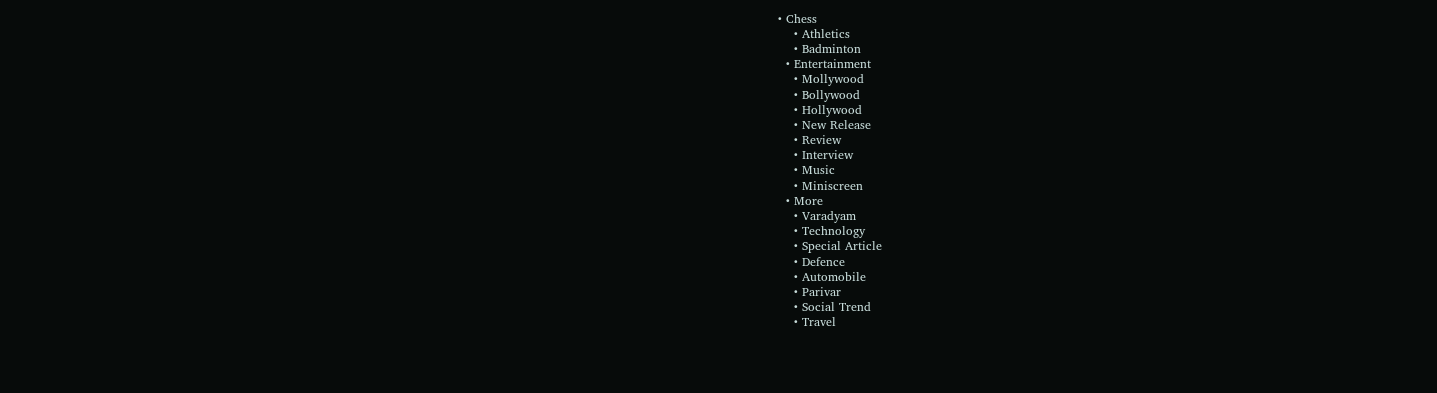• Chess
    • Athletics
    • Badminton
  • Entertainment
    • Mollywood
    • Bollywood
    • Hollywood
    • New Release
    • Review
    • Interview
    • Music
    • Miniscreen
  • More
    • Varadyam
    • Technology
    • Special Article
    • Defence
    • Automobile
    • Parivar
    • Social Trend
    • Travel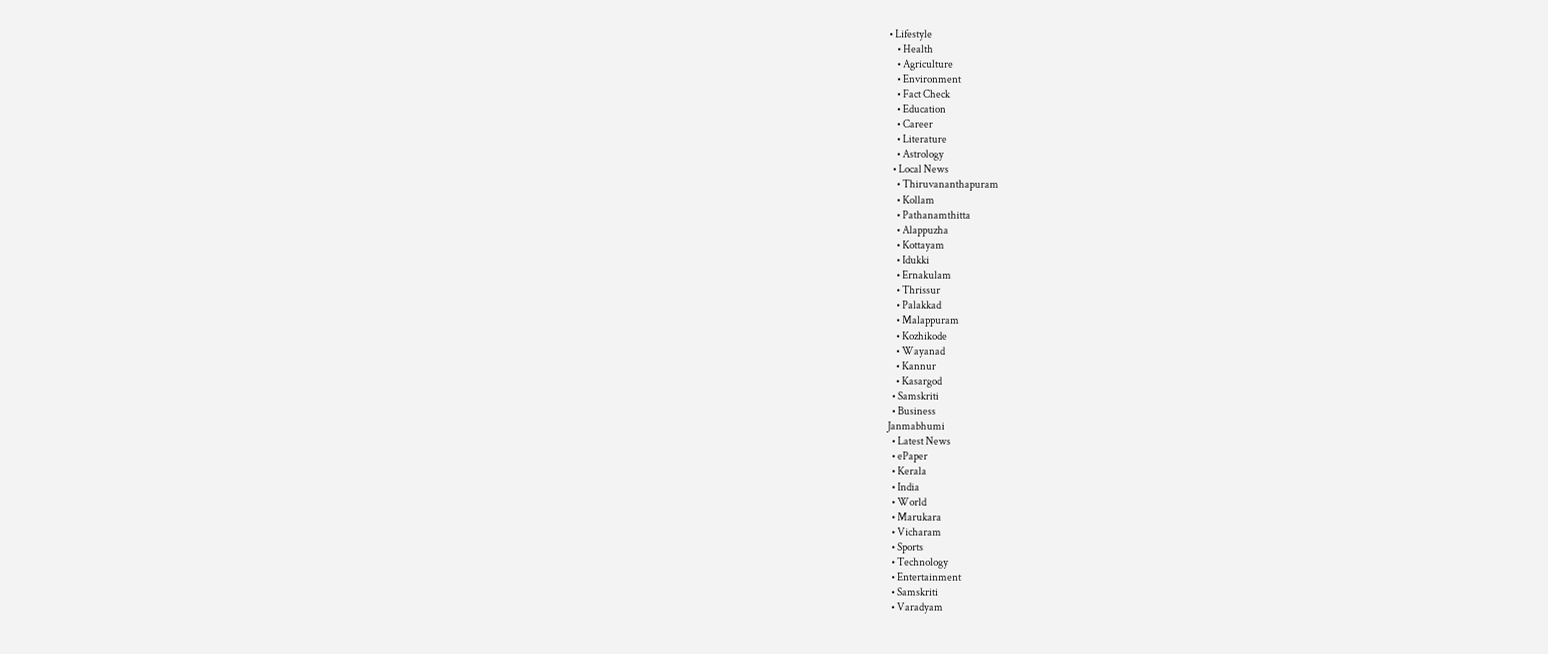• Lifestyle
    • Health
    • Agriculture
    • Environment
    • Fact Check
    • Education
    • Career
    • Literature
    • Astrology
  • Local News
    • Thiruvananthapuram
    • Kollam
    • Pathanamthitta
    • Alappuzha
    • Kottayam
    • Idukki
    • Ernakulam
    • Thrissur
    • Palakkad
    • Malappuram
    • Kozhikode
    • Wayanad
    • Kannur
    • Kasargod
  • Samskriti
  • Business
Janmabhumi
  • Latest News
  • ePaper
  • Kerala
  • India
  • World
  • Marukara
  • Vicharam
  • Sports
  • Technology
  • Entertainment
  • Samskriti
  • Varadyam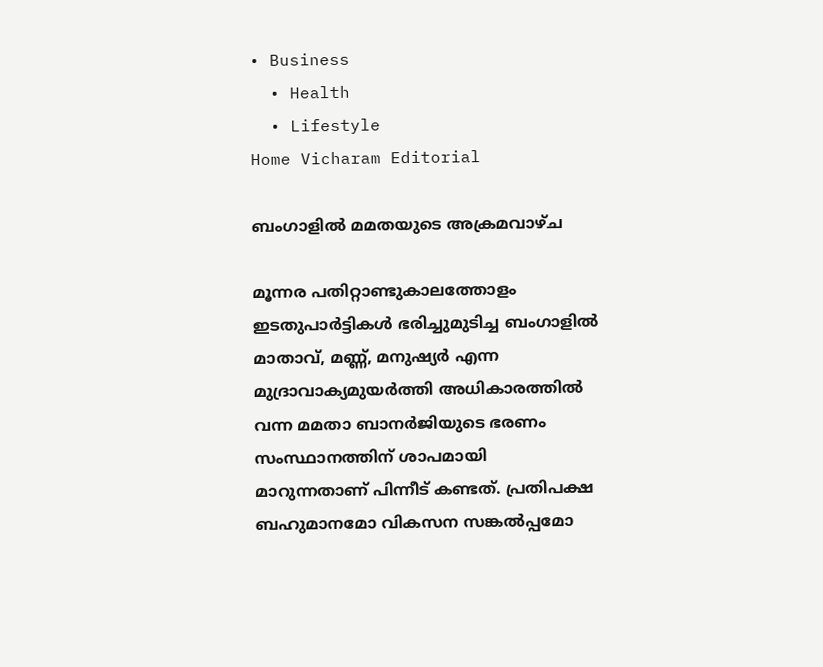• Business
  • Health
  • Lifestyle
Home Vicharam Editorial

ബംഗാളില്‍ മമതയുടെ അക്രമവാഴ്ച

മൂന്നര പതിറ്റാണ്ടുകാലത്തോളം ഇടതുപാര്‍ട്ടികള്‍ ഭരിച്ചുമുടിച്ച ബംഗാളില്‍ മാതാവ്, മണ്ണ്, മനുഷ്യര്‍ എന്ന മുദ്രാവാക്യമുയര്‍ത്തി അധികാരത്തില്‍ വന്ന മമതാ ബാനര്‍ജിയുടെ ഭരണം സംസ്ഥാനത്തിന് ശാപമായി മാറുന്നതാണ് പിന്നീട് കണ്ടത്. പ്രതിപക്ഷ ബഹുമാനമോ വികസന സങ്കല്‍പ്പമോ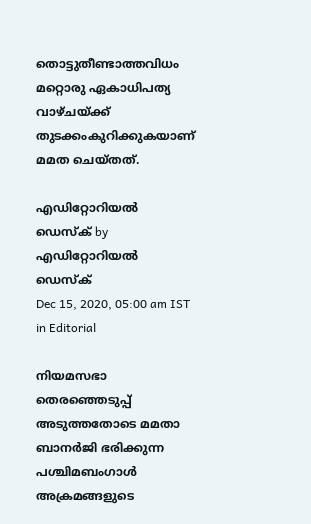തൊട്ടുതീണ്ടാത്തവിധം മറ്റൊരു ഏകാധിപത്യ വാഴ്ചയ്‌ക്ക് തുടക്കംകുറിക്കുകയാണ് മമത ചെയ്തത്.

എഡിറ്റോറിയൽ ഡെസ്ക് by എഡിറ്റോറിയൽ ഡെസ്ക്
Dec 15, 2020, 05:00 am IST
in Editorial

നിയമസഭാ തെരഞ്ഞെടുപ്പ് അടുത്തതോടെ മമതാ ബാനര്‍ജി ഭരിക്കുന്ന പശ്ചിമബംഗാള്‍ അക്രമങ്ങളുടെ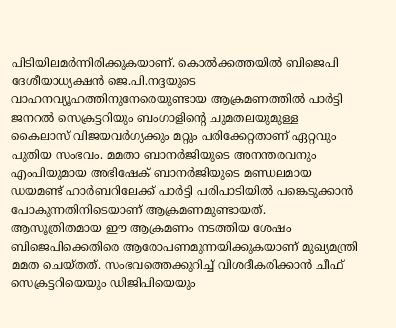പിടിയിലമര്‍ന്നിരിക്കുകയാണ്. കൊല്‍ക്കത്തയില്‍ ബിജെപി ദേശീയാധ്യക്ഷന്‍ ജെ.പി.നദ്ദയുടെ വാഹനവ്യൂഹത്തിനുനേരെയുണ്ടായ ആക്രമണത്തില്‍ പാര്‍ട്ടി ജനറല്‍ സെക്രട്ടറിയും ബംഗാളിന്റെ ചുമതലയുമുള്ള കൈലാസ് വിജയവര്‍ഗ്യക്കും മറ്റും പരിക്കേറ്റതാണ് ഏറ്റവും പുതിയ സംഭവം. മമതാ ബാനര്‍ജിയുടെ അനന്തരവനും എംപിയുമായ അഭിഷേക് ബാനര്‍ജിയുടെ മണ്ഡലമായ ഡയമണ്ട് ഹാര്‍ബറിലേക്ക് പാര്‍ട്ടി പരിപാടിയില്‍ പങ്കെടുക്കാന്‍ പോകുന്നതിനിടെയാണ് ആക്രമണമുണ്ടായത്. ആസൂത്രിതമായ ഈ ആക്രമണം നടത്തിയ ശേഷം ബിജെപിക്കെതിരെ ആരോപണമുന്നയിക്കുകയാണ് മുഖ്യമന്ത്രി മമത ചെയ്തത്. സംഭവത്തെക്കുറിച്ച് വിശദീകരിക്കാന്‍ ചീഫ് സെക്രട്ടറിയെയും ഡിജിപിയെയും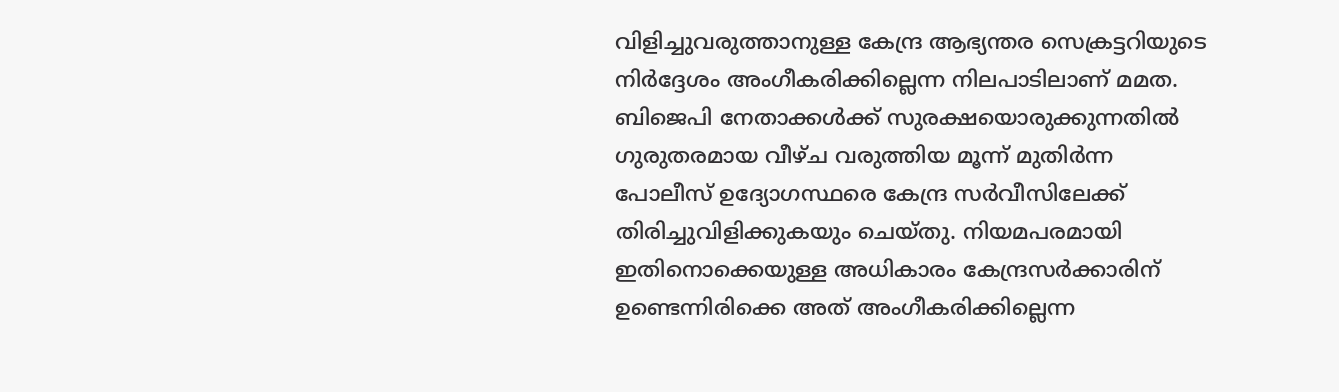വിളിച്ചുവരുത്താനുള്ള കേന്ദ്ര ആഭ്യന്തര സെക്രട്ടറിയുടെ നിര്‍ദ്ദേശം അംഗീകരിക്കില്ലെന്ന നിലപാടിലാണ് മമത. ബിജെപി നേതാക്കള്‍ക്ക് സുരക്ഷയൊരുക്കുന്നതില്‍ ഗുരുതരമായ വീഴ്ച വരുത്തിയ മൂന്ന് മുതിര്‍ന്ന പോലീസ് ഉദ്യോഗസ്ഥരെ കേന്ദ്ര സര്‍വീസിലേക്ക് തിരിച്ചുവിളിക്കുകയും ചെയ്തു. നിയമപരമായി ഇതിനൊക്കെയുള്ള അധികാരം കേന്ദ്രസര്‍ക്കാരിന് ഉണ്ടെന്നിരിക്കെ അത് അംഗീകരിക്കില്ലെന്ന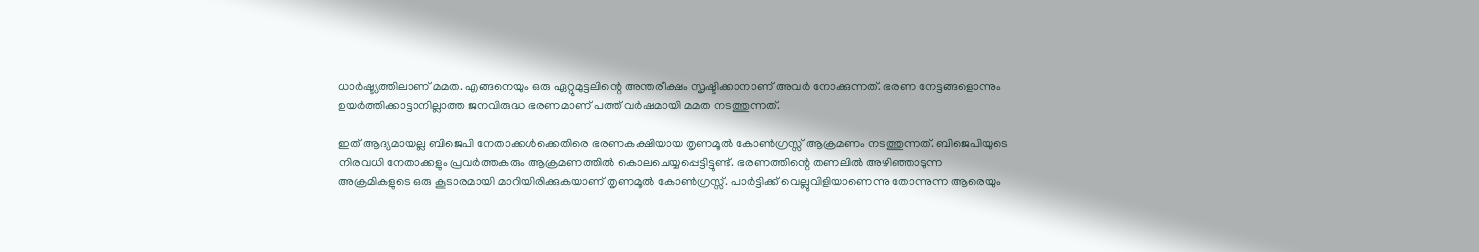ധാര്‍ഷ്ട്യത്തിലാണ് മമത. എങ്ങനെയും ഒരു ഏറ്റുമുട്ടലിന്റെ അന്തരീക്ഷം സൃഷ്ടിക്കാനാണ് അവര്‍ നോക്കുന്നത്. ഭരണ നേട്ടങ്ങളൊന്നും ഉയര്‍ത്തിക്കാട്ടാനില്ലാത്ത ജനവിരുദ്ധ ഭരണമാണ് പത്ത് വര്‍ഷമായി മമത നടത്തുന്നത്.

ഇത് ആദ്യമായല്ല ബിജെപി നേതാക്കള്‍ക്കെതിരെ ഭരണകക്ഷിയായ തൃണമൂല്‍ കോണ്‍ഗ്രസ്സ് ആക്രമണം നടത്തുന്നത്. ബിജെപിയുടെ നിരവധി നേതാക്കളും പ്രവര്‍ത്തകരും ആക്രമണത്തില്‍ കൊലചെയ്യപ്പെട്ടിട്ടുണ്ട്. ഭരണത്തിന്റെ തണലില്‍ അഴിഞ്ഞാടുന്ന അക്രമികളുടെ ഒരു കൂടാരമായി മാറിയിരിക്കുകയാണ് തൃണമൂല്‍ കോണ്‍ഗ്രസ്സ്. പാര്‍ട്ടിക്ക് വെല്ലുവിളിയാണെന്നു തോന്നുന്ന ആരെയും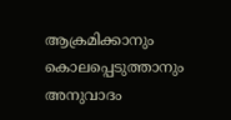ആക്രമിക്കാനും കൊലപ്പെടുത്താനും അനുവാദം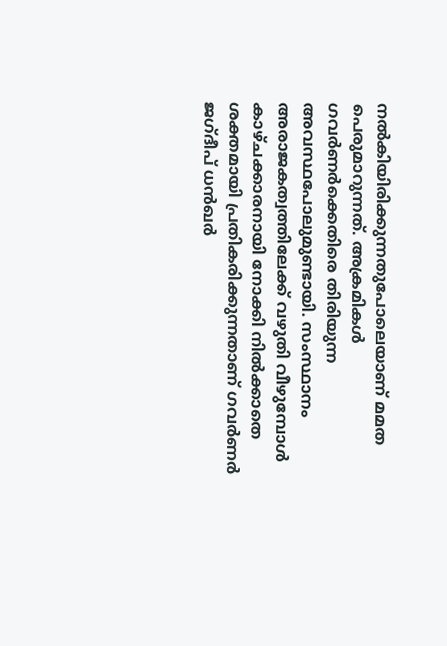നല്‍കിയിരിക്കുന്നതുപോലെയാണ് മമത പെരുമാറുന്നത്. അക്രമികള്‍ ഗവര്‍ണര്‍ക്കെതിരെ തിരിയുന്ന അവസ്ഥപോലുമുണ്ടായി. സംസ്ഥാനം അരാജകത്വത്തിലേക്ക് വഴുതി വീഴുമ്പോള്‍ കാഴ്ചക്കാരനായി നോക്കി നില്‍ക്കാതെ ശക്തമായി പ്രതികരിക്കുന്നതാണ് ഗവര്‍ണര്‍ ജഗ്ദീപ് ധന്‍ഖര്‍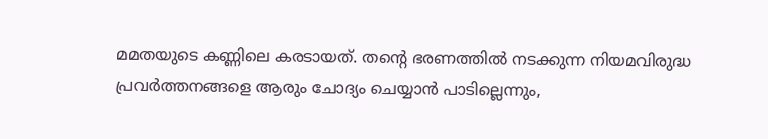മമതയുടെ കണ്ണിലെ കരടായത്. തന്റെ ഭരണത്തില്‍ നടക്കുന്ന നിയമവിരുദ്ധ പ്രവര്‍ത്തനങ്ങളെ ആരും ചോദ്യം ചെയ്യാന്‍ പാടില്ലെന്നും,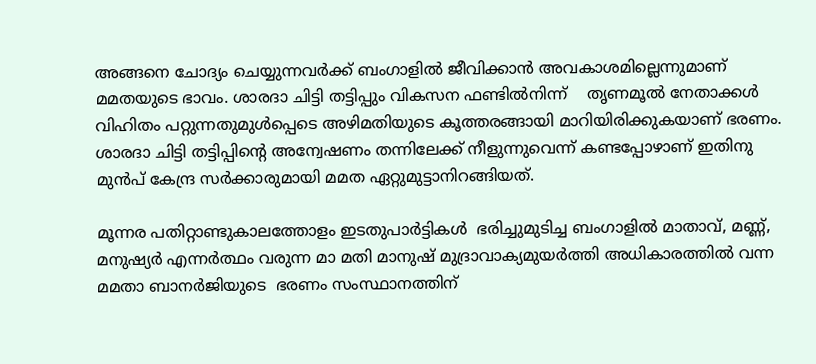അങ്ങനെ ചോദ്യം ചെയ്യുന്നവര്‍ക്ക് ബംഗാളില്‍ ജീവിക്കാന്‍ അവകാശമില്ലെന്നുമാണ് മമതയുടെ ഭാവം. ശാരദാ ചിട്ടി തട്ടിപ്പും വികസന ഫണ്ടില്‍നിന്ന്    തൃണമൂല്‍ നേതാക്കള്‍ വിഹിതം പറ്റുന്നതുമുള്‍പ്പെടെ അഴിമതിയുടെ കൂത്തരങ്ങായി മാറിയിരിക്കുകയാണ് ഭരണം. ശാരദാ ചിട്ടി തട്ടിപ്പിന്റെ അന്വേഷണം തന്നിലേക്ക് നീളുന്നുവെന്ന് കണ്ടപ്പോഴാണ് ഇതിനു മുന്‍പ് കേന്ദ്ര സര്‍ക്കാരുമായി മമത ഏറ്റുമുട്ടാനിറങ്ങിയത്.

മൂന്നര പതിറ്റാണ്ടുകാലത്തോളം ഇടതുപാര്‍ട്ടികള്‍  ഭരിച്ചുമുടിച്ച ബംഗാളില്‍ മാതാവ്, മണ്ണ്, മനുഷ്യര്‍ എന്നര്‍ത്ഥം വരുന്ന മാ മതി മാനുഷ് മുദ്രാവാക്യമുയര്‍ത്തി അധികാരത്തില്‍ വന്ന മമതാ ബാനര്‍ജിയുടെ  ഭരണം സംസ്ഥാനത്തിന്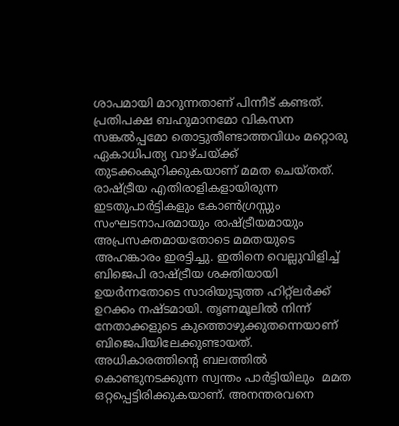ശാപമായി മാറുന്നതാണ് പിന്നീട് കണ്ടത്. പ്രതിപക്ഷ ബഹുമാനമോ വികസന സങ്കല്‍പ്പമോ തൊട്ടുതീണ്ടാത്തവിധം മറ്റൊരു ഏകാധിപത്യ വാഴ്ചയ്‌ക്ക് തുടക്കംകുറിക്കുകയാണ് മമത ചെയ്തത്. രാഷ്‌ട്രീയ എതിരാളികളായിരുന്ന ഇടതുപാര്‍ട്ടികളും കോണ്‍ഗ്രസ്സും സംഘടനാപരമായും രാഷ്‌ട്രീയമായും അപ്രസക്തമായതോടെ മമതയുടെ അഹങ്കാരം ഇരട്ടിച്ചു. ഇതിനെ വെല്ലുവിളിച്ച് ബിജെപി രാഷ്‌ട്രീയ ശക്തിയായി ഉയര്‍ന്നതോടെ സാരിയുടുത്ത ഹിറ്റ്‌ലര്‍ക്ക് ഉറക്കം നഷ്ടമായി. തൃണമൂലില്‍ നിന്ന് നേതാക്കളുടെ കുത്തൊഴുക്കുതന്നെയാണ് ബിജെപിയിലേക്കുണ്ടായത്. അധികാരത്തിന്റെ ബലത്തില്‍ കൊണ്ടുനടക്കുന്ന സ്വന്തം പാര്‍ട്ടിയിലും  മമത ഒറ്റപ്പെട്ടിരിക്കുകയാണ്. അനന്തരവനെ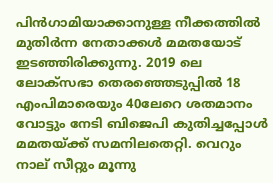പിന്‍ഗാമിയാക്കാനുള്ള നീക്കത്തില്‍ മുതിര്‍ന്ന നേതാക്കള്‍ മമതയോട് ഇടഞ്ഞിരിക്കുന്നു. 2019 ലെ ലോക്‌സഭാ തെരഞ്ഞെടുപ്പില്‍ 18 എംപിമാരെയും 40ലേറെ ശതമാനം വോട്ടും നേടി ബിജെപി കുതിച്ചപ്പോള്‍ മമതയ്‌ക്ക് സമനിലതെറ്റി. വെറും നാല് സീറ്റും മൂന്നു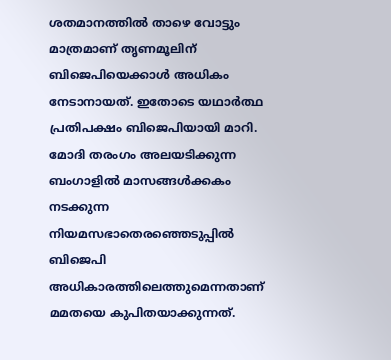ശതമാനത്തില്‍ താഴെ വോട്ടും മാത്രമാണ് തൃണമൂലിന് ബിജെപിയെക്കാള്‍ അധികം നേടാനായത്. ഇതോടെ യഥാര്‍ത്ഥ പ്രതിപക്ഷം ബിജെപിയായി മാറി.  മോദി തരംഗം അലയടിക്കുന്ന ബംഗാളില്‍ മാസങ്ങള്‍ക്കകം നടക്കുന്ന നിയമസഭാതെരഞ്ഞെടുപ്പില്‍ ബിജെപി അധികാരത്തിലെത്തുമെന്നതാണ് മമതയെ കുപിതയാക്കുന്നത്.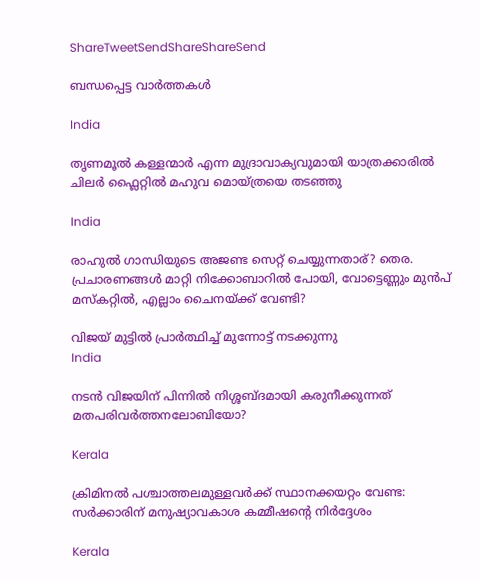ShareTweetSendShareShareSend

ബന്ധപ്പെട്ട വാര്‍ത്തകള്‍

India

തൃണമൂല്‍ കള്ളന്മാര്‍ എന്ന മുദ്രാവാക്യവുമായി യാത്രക്കാരില്‍ ചിലര്‍ ഫ്ലൈറ്റില്‍ മഹുവ മൊയ്ത്രയെ തടഞ്ഞു

India

രാഹുല്‍ ഗാന്ധിയുടെ അജണ്ട സെറ്റ് ചെയ്യുന്നതാര്? തെര. പ്രചാരണങ്ങള്‍ മാറ്റി നിക്കോബാറില്‍ പോയി, വോട്ടെണ്ണും മുന്‍പ് മസ്കറ്റില്‍, എല്ലാം ചൈനയ്‌ക്ക് വേണ്ടി?

വിജയ് മുട്ടില്‍ പ്രാര്‍ത്ഥിച്ച് മുന്നോട്ട് നടക്കുന്നു
India

നടന്‍ വിജയിന് പിന്നില്‍ നിശ്ശബ്ദമായി കരുനീക്കുന്നത് മതപരിവര്‍ത്തനലോബിയോ?

Kerala

ക്രിമിനല്‍ പശ്ചാത്തലമുള്ളവര്‍ക്ക് സ്ഥാനക്കയറ്റം വേണ്ട: സര്‍ക്കാരിന് മനുഷ്യാവകാശ കമ്മീഷന്റെ നിര്‍ദ്ദേശം

Kerala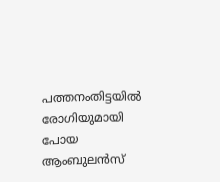പത്തനംതിട്ടയില്‍ രോഗിയുമായി പോയ ആംബുലന്‍സ്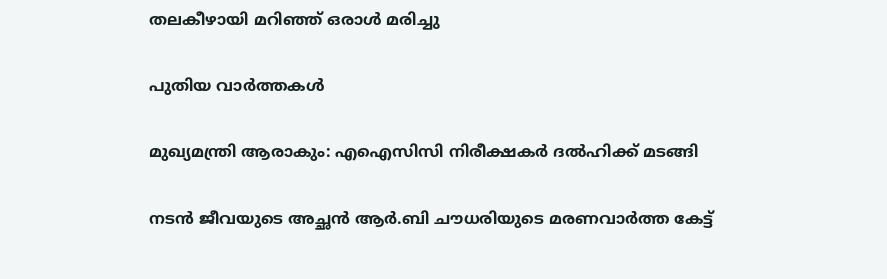തലകീഴായി മറിഞ്ഞ് ഒരാള്‍ മരിച്ചു

പുതിയ വാര്‍ത്തകള്‍

മുഖ്യമന്ത്രി ആരാകും: എഐസിസി നിരീക്ഷകര്‍ ദല്‍ഹിക്ക് മടങ്ങി

നടന്‍ ജീവയുടെ അച്ഛന്‍ ആര്‍.ബി ചൗധരിയുടെ മരണവാര്‍ത്ത കേട്ട്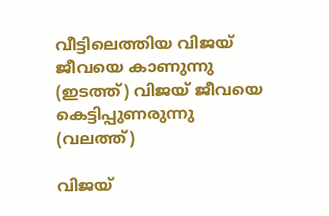വീട്ടിലെത്തിയ വിജയ് ജീവയെ കാണുന്നു (ഇടത്ത്) വിജയ് ജീവയെ കെട്ടിപ്പുണരുന്നു (വലത്ത്)

വിജയ്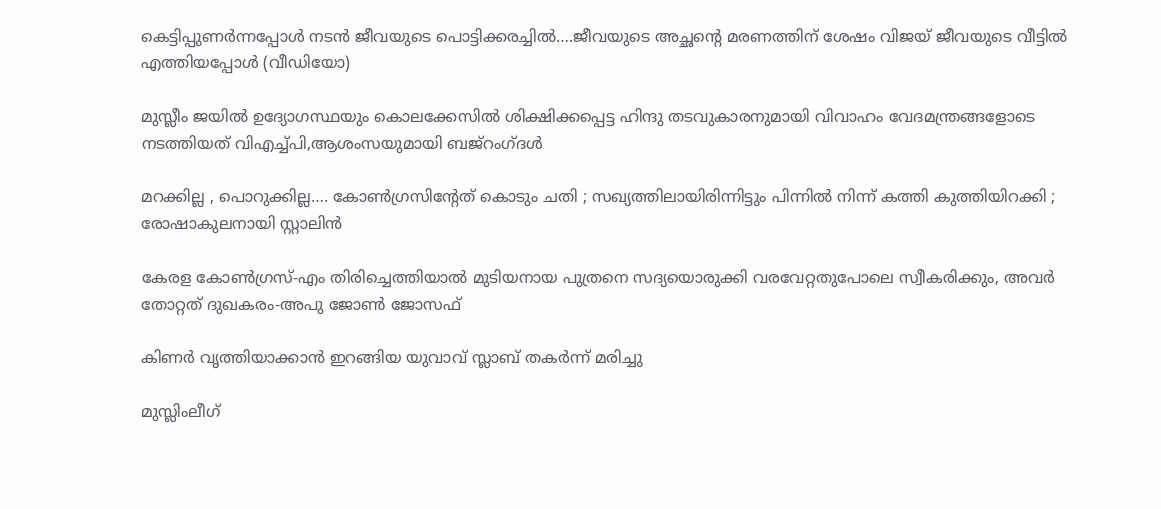കെട്ടിപ്പുണര്‍ന്നപ്പോള്‍ നടന്‍ ജീവയുടെ പൊട്ടിക്കരച്ചില്‍….ജീവയുടെ അച്ഛന്റെ മരണത്തിന് ശേഷം വിജയ് ജീവയുടെ വീട്ടില്‍ എത്തിയപ്പോള്‍ (വീഡിയോ)

മുസ്ലീം ജയില്‍ ഉദ്യോഗസ്ഥയും കൊലക്കേസില്‍ ശിക്ഷിക്കപ്പെട്ട ഹിന്ദു തടവുകാരനുമായി വിവാഹം വേദമന്ത്രങ്ങളോടെ നടത്തിയത് വിഎച്ച്പി,ആശംസയുമായി ബജ്‌റംഗ്ദള്‍

മറക്കില്ല , പൊറുക്കില്ല…. കോൺഗ്രസിൻ്റേത് കൊടും ചതി ; സഖ്യത്തിലായിരിന്നിട്ടും പിന്നിൽ നിന്ന് കത്തി കുത്തിയിറക്കി ; രോഷാകുലനായി സ്റ്റാലിൻ

കേരള കോണ്‍ഗ്രസ്-എം തിരിച്ചെത്തിയാല്‍ മുടിയനായ പുത്രനെ സദ്യയൊരുക്കി വരവേറ്റതുപോലെ സ്വീകരിക്കും, അവര്‍ തോറ്റത് ദുഖകരം-അപു ജോണ്‍ ജോസഫ്

കിണര്‍ വൃത്തിയാക്കാന്‍ ഇറങ്ങിയ യുവാവ് സ്ലാബ് തകര്‍ന്ന് മരിച്ചു

മുസ്ലിംലീഗ്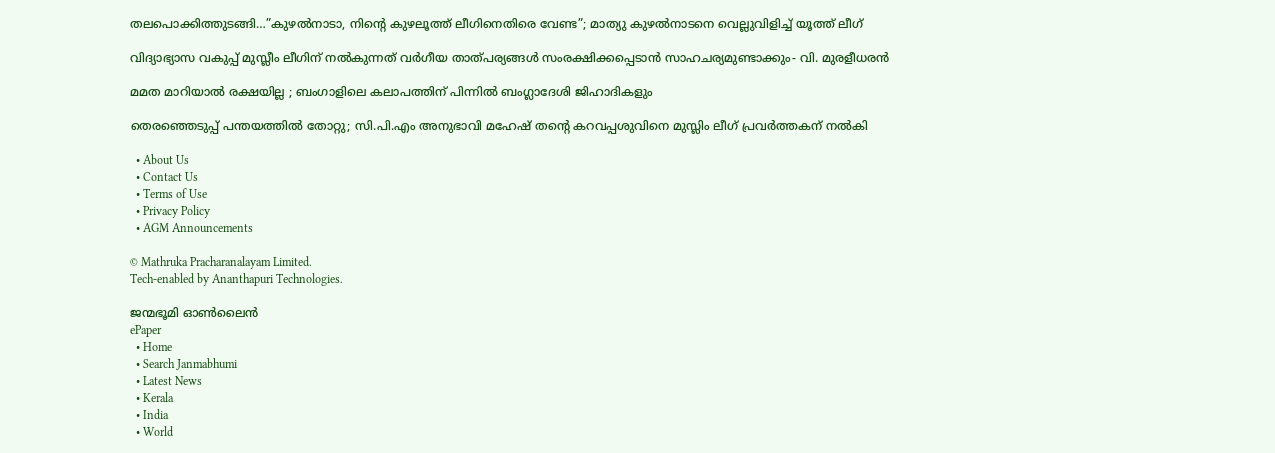തലപൊക്കിത്തുടങ്ങി…”കുഴൽനാടാ, നിന്റെ കുഴലൂത്ത് ലീഗിനെതിരെ വേണ്ട”; മാത്യു കുഴൽനാടനെ വെല്ലുവിളിച്ച് യൂത്ത് ലീഗ്

വിദ്യാഭ്യാസ വകുപ്പ് മുസ്ലീം ലീഗിന് നല്‍കുന്നത് വര്‍ഗീയ താത്പര്യങ്ങള്‍ സംരക്ഷിക്കപ്പെടാന്‍ സാഹചര്യമുണ്ടാക്കും- വി. മുരളീധരന്‍

മമത മാറിയാൽ രക്ഷയില്ല ; ബംഗാളിലെ കലാപത്തിന് പിന്നിൽ ബംഗ്ലാദേശി ജിഹാദികളും

തെരഞ്ഞെടുപ്പ് പന്തയത്തില്‍ തോറ്റു; സി.പി.എം അനുഭാവി മഹേഷ് തന്റെ കറവപ്പശുവിനെ മുസ്ലിം ലീഗ് പ്രവര്‍ത്തകന് നല്‍കി

  • About Us
  • Contact Us
  • Terms of Use
  • Privacy Policy
  • AGM Announcements

© Mathruka Pracharanalayam Limited.
Tech-enabled by Ananthapuri Technologies.

ജന്മഭൂമി ഓണ്‍ലൈന്‍
ePaper
  • Home
  • Search Janmabhumi
  • Latest News
  • Kerala
  • India
  • World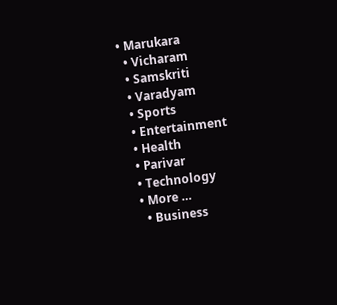• Marukara
  • Vicharam
  • Samskriti
  • Varadyam
  • Sports
  • Entertainment
  • Health
  • Parivar
  • Technology
  • More …
    • Business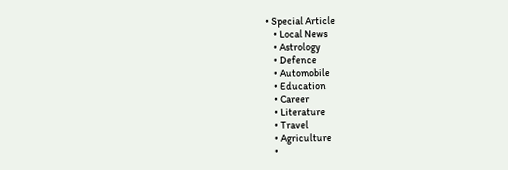• Special Article
    • Local News
    • Astrology
    • Defence
    • Automobile
    • Education
    • Career
    • Literature
    • Travel
    • Agriculture
    •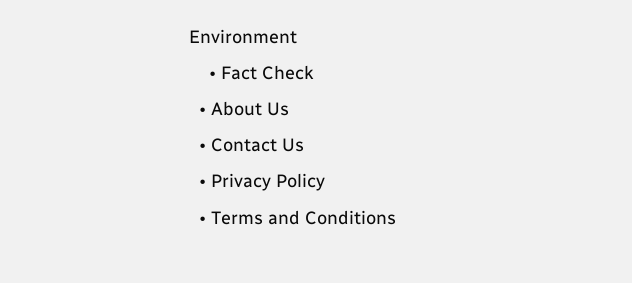Environment
    • Fact Check
  • About Us
  • Contact Us
  • Privacy Policy
  • Terms and Conditions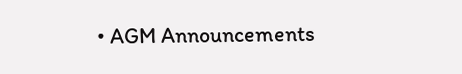• AGM Announcements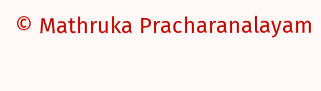© Mathruka Pracharanalayam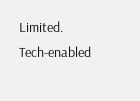Limited.
Tech-enabled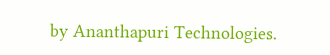by Ananthapuri Technologies.